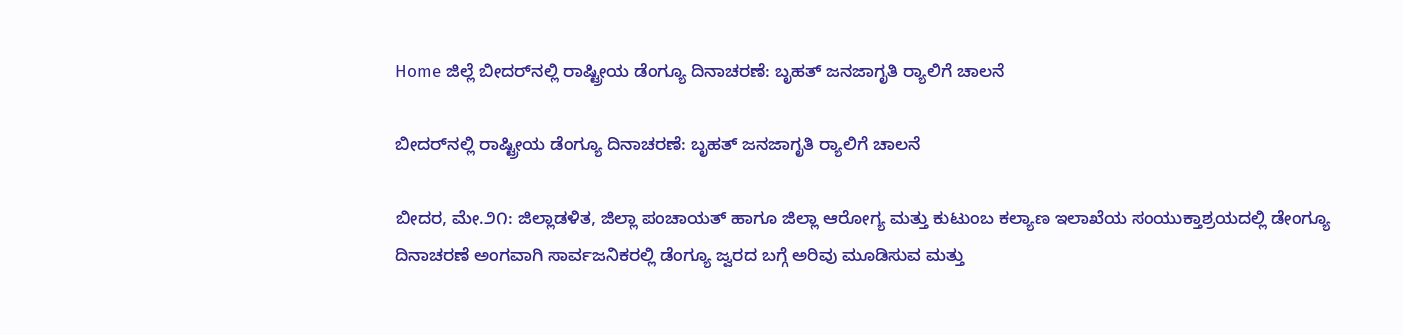Home ಜಿಲ್ಲೆ ಬೀದರ್‌ನಲ್ಲಿ ರಾಷ್ಟ್ರೀಯ ಡೆಂಗ್ಯೂ ದಿನಾಚರಣೆ: ಬೃಹತ್ ಜನಜಾಗೃತಿ ರ‍್ಯಾಲಿಗೆ ಚಾಲನೆ

ಬೀದರ್‌ನಲ್ಲಿ ರಾಷ್ಟ್ರೀಯ ಡೆಂಗ್ಯೂ ದಿನಾಚರಣೆ: ಬೃಹತ್ ಜನಜಾಗೃತಿ ರ‍್ಯಾಲಿಗೆ ಚಾಲನೆ

ಬೀದರ, ಮೇ.೨೧: ಜಿಲ್ಲಾಡಳಿತ, ಜಿಲ್ಲಾ ಪಂಚಾಯತ್ ಹಾಗೂ ಜಿಲ್ಲಾ ಆರೋಗ್ಯ ಮತ್ತು ಕುಟುಂಬ ಕಲ್ಯಾಣ ಇಲಾಖೆಯ ಸಂಯುಕ್ತಾಶ್ರಯದಲ್ಲಿ ಡೇಂಗ್ಯೂ ದಿನಾಚರಣೆ ಅಂಗವಾಗಿ ಸಾರ್ವಜನಿಕರಲ್ಲಿ ಡೆಂಗ್ಯೂ ಜ್ವರದ ಬಗ್ಗೆ ಅರಿವು ಮೂಡಿಸುವ ಮತ್ತು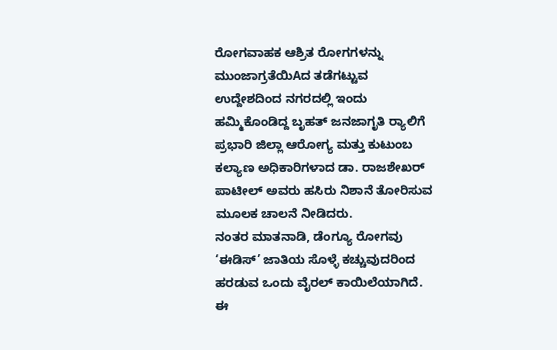ರೋಗವಾಹಕ ಆಶ್ರಿತ ರೋಗಗಳನ್ನು ಮುಂಜಾಗ್ರತೆಯಿAದ ತಡೆಗಟ್ಟುವ ಉದ್ದೇಶದಿಂದ ನಗರದಲ್ಲಿ ಇಂದು ಹಮ್ಮಿಕೊಂಡಿದ್ದ ಬೃಹತ್ ಜನಜಾಗೃತಿ ರ‍್ಯಾಲಿಗೆ ಪ್ರಭಾರಿ ಜಿಲ್ಲಾ ಆರೋಗ್ಯ ಮತ್ತು ಕುಟುಂಬ ಕಲ್ಯಾಣ ಅಧಿಕಾರಿಗಳಾದ ಡಾ. ರಾಜಶೇಖರ್ ಪಾಟೀಲ್ ಅವರು ಹಸಿರು ನಿಶಾನೆ ತೋರಿಸುವ ಮೂಲಕ ಚಾಲನೆ ನೀಡಿದರು.
ನಂತರ ಮಾತನಾಡಿ, ಡೆಂಗ್ಯೂ ರೋಗವು ‘ಈಡಿಸ್’ ಜಾತಿಯ ಸೊಳ್ಳೆ ಕಚ್ಚುವುದರಿಂದ ಹರಡುವ ಒಂದು ವೈರಲ್ ಕಾಯಿಲೆಯಾಗಿದೆ. ಈ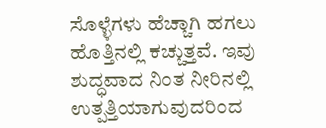ಸೊಳ್ಳೆಗಳು ಹೆಚ್ಚಾಗಿ ಹಗಲು ಹೊತ್ತಿನಲ್ಲಿ ಕಚ್ಚುತ್ತವೆ. ಇವು ಶುದ್ಧವಾದ ನಿಂತ ನೀರಿನಲ್ಲಿ ಉತ್ಪತ್ತಿಯಾಗುವುದರಿಂದ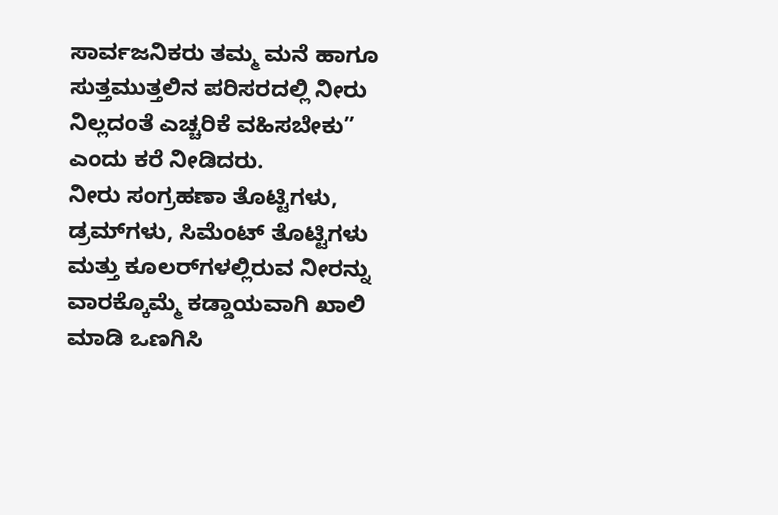ಸಾರ್ವಜನಿಕರು ತಮ್ಮ ಮನೆ ಹಾಗೂ ಸುತ್ತಮುತ್ತಲಿನ ಪರಿಸರದಲ್ಲಿ ನೀರು ನಿಲ್ಲದಂತೆ ಎಚ್ಚರಿಕೆ ವಹಿಸಬೇಕು” ಎಂದು ಕರೆ ನೀಡಿದರು.
ನೀರು ಸಂಗ್ರಹಣಾ ತೊಟ್ಟಿಗಳು, ಡ್ರಮ್‌ಗಳು, ಸಿಮೆಂಟ್ ತೊಟ್ಟಿಗಳು ಮತ್ತು ಕೂಲರ್‌ಗಳಲ್ಲಿರುವ ನೀರನ್ನು ವಾರಕ್ಕೊಮ್ಮೆ ಕಡ್ಡಾಯವಾಗಿ ಖಾಲಿ ಮಾಡಿ ಒಣಗಿಸಿ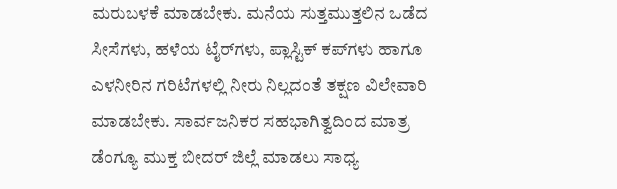ಮರುಬಳಕೆ ಮಾಡಬೇಕು. ಮನೆಯ ಸುತ್ತಮುತ್ತಲಿನ ಒಡೆದ ಸೀಸೆಗಳು, ಹಳೆಯ ಟೈರ್‌ಗಳು, ಪ್ಲಾಸ್ಟಿಕ್ ಕಪ್‌ಗಳು ಹಾಗೂ ಎಳನೀರಿನ ಗರಿಟೆಗಳಲ್ಲಿ ನೀರು ನಿಲ್ಲದಂತೆ ತಕ್ಷಣ ವಿಲೇವಾರಿ ಮಾಡಬೇಕು. ಸಾರ್ವಜನಿಕರ ಸಹಭಾಗಿತ್ವದಿಂದ ಮಾತ್ರ ಡೆಂಗ್ಯೂ ಮುಕ್ತ ಬೀದರ್ ಜಿಲ್ಲೆ ಮಾಡಲು ಸಾಧ್ಯ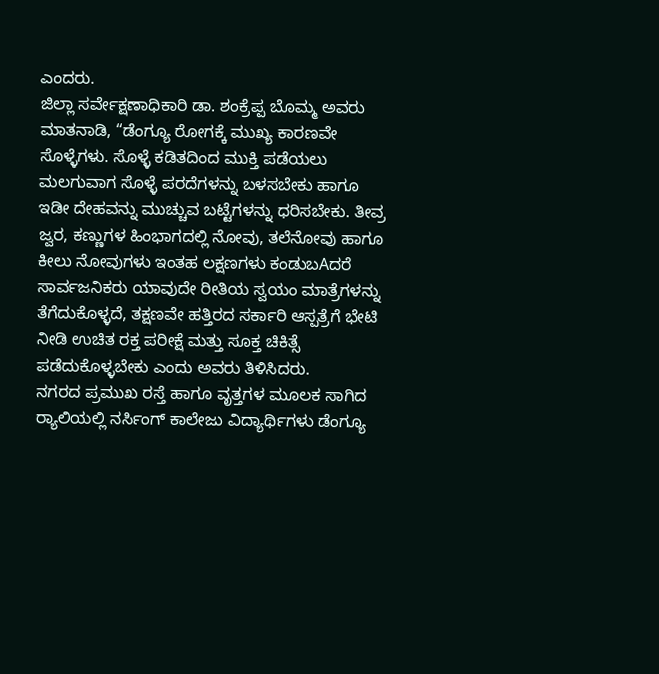ಎಂದರು.
ಜಿಲ್ಲಾ ಸರ್ವೇಕ್ಷಣಾಧಿಕಾರಿ ಡಾ. ಶಂಕ್ರೆಪ್ಪ ಬೊಮ್ಮ ಅವರು ಮಾತನಾಡಿ, “ಡೆಂಗ್ಯೂ ರೋಗಕ್ಕೆ ಮುಖ್ಯ ಕಾರಣವೇ ಸೊಳ್ಳೆಗಳು. ಸೊಳ್ಳೆ ಕಡಿತದಿಂದ ಮುಕ್ತಿ ಪಡೆಯಲು ಮಲಗುವಾಗ ಸೊಳ್ಳೆ ಪರದೆಗಳನ್ನು ಬಳಸಬೇಕು ಹಾಗೂ ಇಡೀ ದೇಹವನ್ನು ಮುಚ್ಚುವ ಬಟ್ಟೆಗಳನ್ನು ಧರಿಸಬೇಕು. ತೀವ್ರ ಜ್ವರ, ಕಣ್ಣುಗಳ ಹಿಂಭಾಗದಲ್ಲಿ ನೋವು, ತಲೆನೋವು ಹಾಗೂ ಕೀಲು ನೋವುಗಳು ಇಂತಹ ಲಕ್ಷಣಗಳು ಕಂಡುಬAದರೆ ಸಾರ್ವಜನಿಕರು ಯಾವುದೇ ರೀತಿಯ ಸ್ವಯಂ ಮಾತ್ರೆಗಳನ್ನು ತೆಗೆದುಕೊಳ್ಳದೆ, ತಕ್ಷಣವೇ ಹತ್ತಿರದ ಸರ್ಕಾರಿ ಆಸ್ಪತ್ರೆಗೆ ಭೇಟಿ ನೀಡಿ ಉಚಿತ ರಕ್ತ ಪರೀಕ್ಷೆ ಮತ್ತು ಸೂಕ್ತ ಚಿಕಿತ್ಸೆ ಪಡೆದುಕೊಳ್ಳಬೇಕು ಎಂದು ಅವರು ತಿಳಿಸಿದರು.
ನಗರದ ಪ್ರಮುಖ ರಸ್ತೆ ಹಾಗೂ ವೃತ್ತಗಳ ಮೂಲಕ ಸಾಗಿದ ರ‍್ಯಾಲಿಯಲ್ಲಿ ನರ್ಸಿಂಗ್ ಕಾಲೇಜು ವಿದ್ಯಾರ್ಥಿಗಳು ಡೆಂಗ್ಯೂ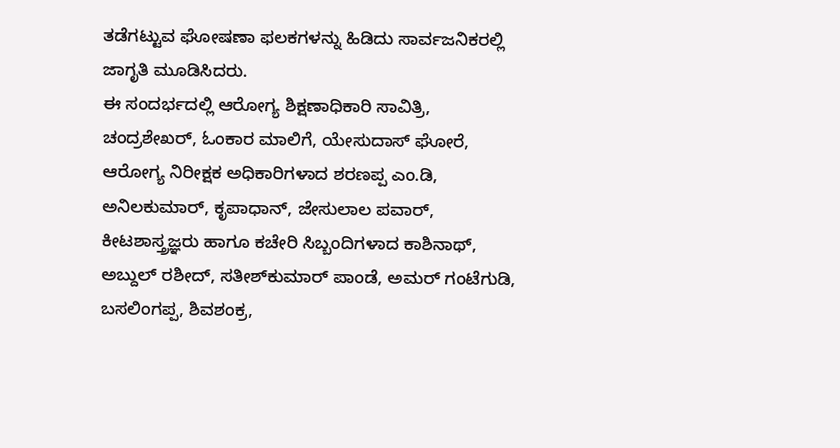ತಡೆಗಟ್ಟುವ ಘೋಷಣಾ ಫಲಕಗಳನ್ನು ಹಿಡಿದು ಸಾರ್ವಜನಿಕರಲ್ಲಿ ಜಾಗೃತಿ ಮೂಡಿಸಿದರು.
ಈ ಸಂದರ್ಭದಲ್ಲಿ ಆರೋಗ್ಯ ಶಿಕ್ಷಣಾಧಿಕಾರಿ ಸಾವಿತ್ರಿ, ಚಂದ್ರಶೇಖರ್, ಓಂಕಾರ ಮಾಲಿಗೆ, ಯೇಸುದಾಸ್ ಘೋರೆ, ಆರೋಗ್ಯ ನಿರೀಕ್ಷಕ ಅಧಿಕಾರಿಗಳಾದ ಶರಣಪ್ಪ ಎಂ.ಡಿ, ಅನಿಲಕುಮಾರ್, ಕೃಪಾಧಾನ್, ಜೇಸುಲಾಲ ಪವಾರ್, ಕೀಟಶಾಸ್ತ್ರಜ್ಞರು ಹಾಗೂ ಕಚೇರಿ ಸಿಬ್ಬಂದಿಗಳಾದ ಕಾಶಿನಾಥ್, ಅಬ್ದುಲ್ ರಶೀದ್, ಸತೀಶ್‌ಕುಮಾರ್ ಪಾಂಡೆ, ಅಮರ್ ಗಂಟೆಗುಡಿ, ಬಸಲಿಂಗಪ್ಪ, ಶಿವಶಂಕ್ರ,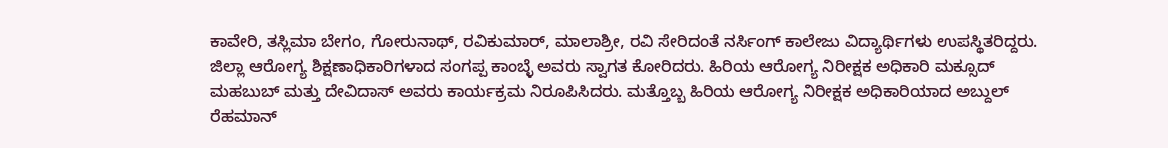ಕಾವೇರಿ, ತಸ್ಲಿಮಾ ಬೇಗಂ, ಗೋರುನಾಥ್, ರವಿಕುಮಾರ್, ಮಾಲಾಶ್ರೀ, ರವಿ ಸೇರಿದಂತೆ ನರ್ಸಿಂಗ್ ಕಾಲೇಜು ವಿದ್ಯಾರ್ಥಿಗಳು ಉಪಸ್ಥಿತರಿದ್ದರು. ಜಿಲ್ಲಾ ಆರೋಗ್ಯ ಶಿಕ್ಷಣಾಧಿಕಾರಿಗಳಾದ ಸಂಗಪ್ಪ ಕಾಂಬ್ಳೆ ಅವರು ಸ್ವಾಗತ ಕೋರಿದರು. ಹಿರಿಯ ಆರೋಗ್ಯ ನಿರೀಕ್ಷಕ ಅಧಿಕಾರಿ ಮಕ್ಸೂದ್ ಮಹಬುಬ್ ಮತ್ತು ದೇವಿದಾಸ್ ಅವರು ಕಾರ್ಯಕ್ರಮ ನಿರೂಪಿಸಿದರು. ಮತ್ತೊಬ್ಬ ಹಿರಿಯ ಆರೋಗ್ಯ ನಿರೀಕ್ಷಕ ಅಧಿಕಾರಿಯಾದ ಅಬ್ದುಲ್ ರೆಹಮಾನ್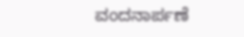ವಂದನಾರ್ಪಣೆ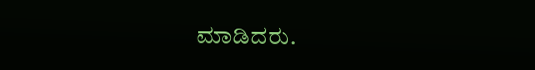ಮಾಡಿದರು.